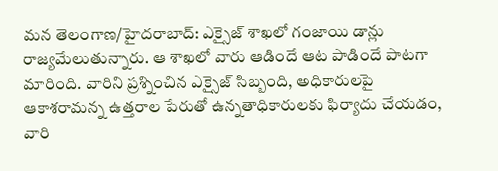మన తెలంగాణ/హైదరాబాద్: ఎక్సైజ్ శాఖలో గంజాయి డాన్లు రాజ్యమేలుతున్నారు. ఆ శాఖలో వారు ఆడిందే ఆట పాడిందే పాటగా మారింది. వారిని ప్రశ్నించిన ఎక్సైజ్ సిబ్బంది, అధికారులపై ఆకాశరామన్న ఉత్తరాల పేరుతో ఉన్నతాధికారులకు ఫిర్యాదు చేయడం, వారి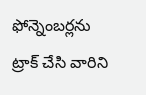ఫోన్నెంబర్లను ట్రాక్ చేసి వారిని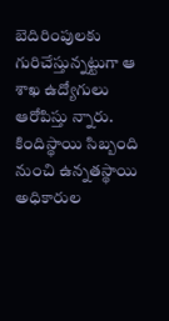బెదిరింపులకు గురిచేస్తున్నట్టుగా ఆ శాఖ ఉద్యోగులు ఆరోపిస్తు న్నారు. కిందిస్థాయి సిబ్బంది నుంచి ఉన్నతస్థాయి అధికారుల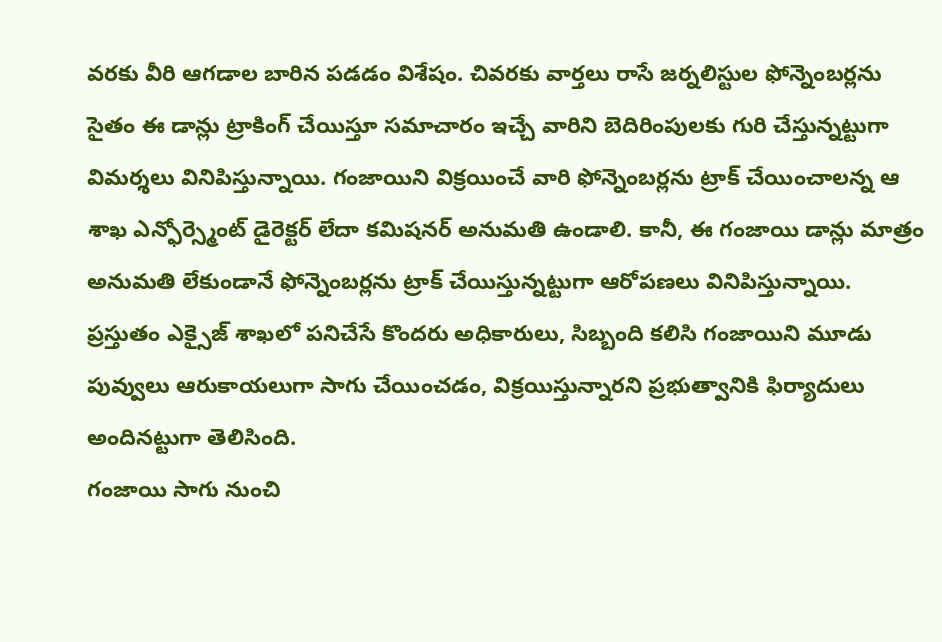వరకు వీరి ఆగడాల బారిన పడడం విశేషం. చివరకు వార్తలు రాసే జర్నలిస్టుల ఫోన్నెంబర్లను సైతం ఈ డాన్లు ట్రాకింగ్ చేయిస్తూ సమాచారం ఇచ్చే వారిని బెదిరింపులకు గురి చేస్తున్నట్టుగా విమర్శలు వినిపిస్తున్నాయి. గంజాయిని విక్రయించే వారి ఫోన్నెంబర్లను ట్రాక్ చేయించాలన్న ఆ శాఖ ఎన్ఫోర్స్మెంట్ డైరెక్టర్ లేదా కమిషనర్ అనుమతి ఉండాలి. కానీ, ఈ గంజాయి డాన్లు మాత్రం అనుమతి లేకుండానే ఫోన్నెంబర్లను ట్రాక్ చేయిస్తున్నట్టుగా ఆరోపణలు వినిపిస్తున్నాయి. ప్రస్తుతం ఎక్సైజ్ శాఖలో పనిచేసే కొందరు అధికారులు, సిబ్బంది కలిసి గంజాయిని మూడు పువ్వులు ఆరుకాయలుగా సాగు చేయించడం, విక్రయిస్తున్నారని ప్రభుత్వానికి ఫిర్యాదులు అందినట్టుగా తెలిసింది.
గంజాయి సాగు నుంచి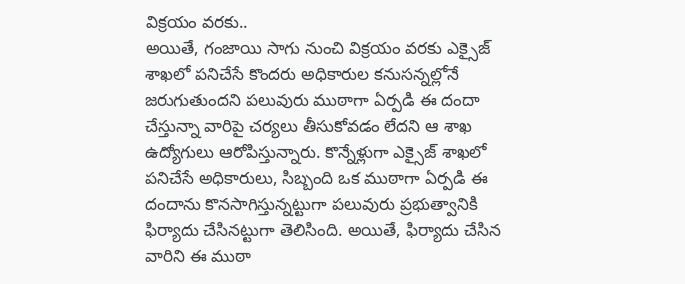విక్రయం వరకు..
అయితే, గంజాయి సాగు నుంచి విక్రయం వరకు ఎక్సైజ్ శాఖలో పనిచేసే కొందరు అధికారుల కనుసన్నల్లోనే జరుగుతుందని పలువురు ముఠాగా ఏర్పడి ఈ దందా చేస్తున్నా వారిపై చర్యలు తీసుకోవడం లేదని ఆ శాఖ ఉద్యోగులు ఆరోపిస్తున్నారు. కొన్నేళ్లుగా ఎక్సైజ్ శాఖలో పనిచేసే అధికారులు, సిబ్బంది ఒక ముఠాగా ఏర్పడి ఈ దందాను కొనసాగిస్తున్నట్టుగా పలువురు ప్రభుత్వానికి ఫిర్యాదు చేసినట్టుగా తెలిసింది. అయితే, ఫిర్యాదు చేసిన వారిని ఈ ముఠా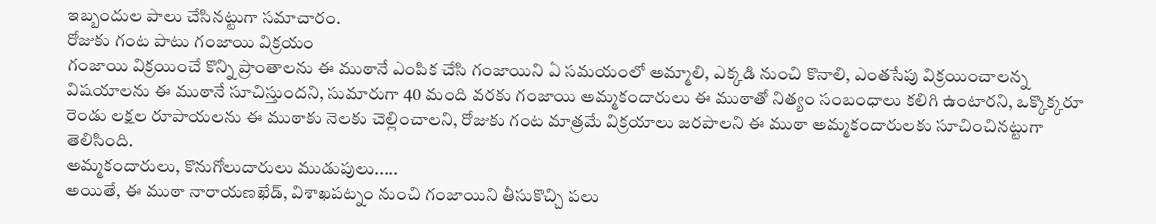ఇబ్బందుల పాలు చేసినట్టుగా సమాచారం.
రోజుకు గంట పాటు గంజాయి విక్రయం
గంజాయి విక్రయించే కొన్ని ప్రాంతాలను ఈ ముఠానే ఎంపిక చేసి గంజాయిని ఏ సమయంలో అమ్మాలి, ఎక్కడి నుంచి కొనాలి, ఎంతసేపు విక్రయించాలన్న విషయాలను ఈ ముఠానే సూచిస్తుందని, సుమారుగా 40 మంది వరకు గంజాయి అమ్మకందారులు ఈ ముఠాతో నిత్యం సంబంధాలు కలిగి ఉంటారని, ఒక్కొక్కరూ రెండు లక్షల రూపాయలను ఈ ముఠాకు నెలకు చెల్లించాలని, రోజుకు గంట మాత్రమే విక్రయాలు జరపాలని ఈ ముఠా అమ్మకందారులకు సూచించినట్టుగా తెలిసింది.
అమ్మకందారులు, కొనుగోలుదారులు ముడుపులు.....
అయితే, ఈ ముఠా నారాయణఖేడ్, విశాఖపట్నం నుంచి గంజాయిని తీసుకొచ్చి పలు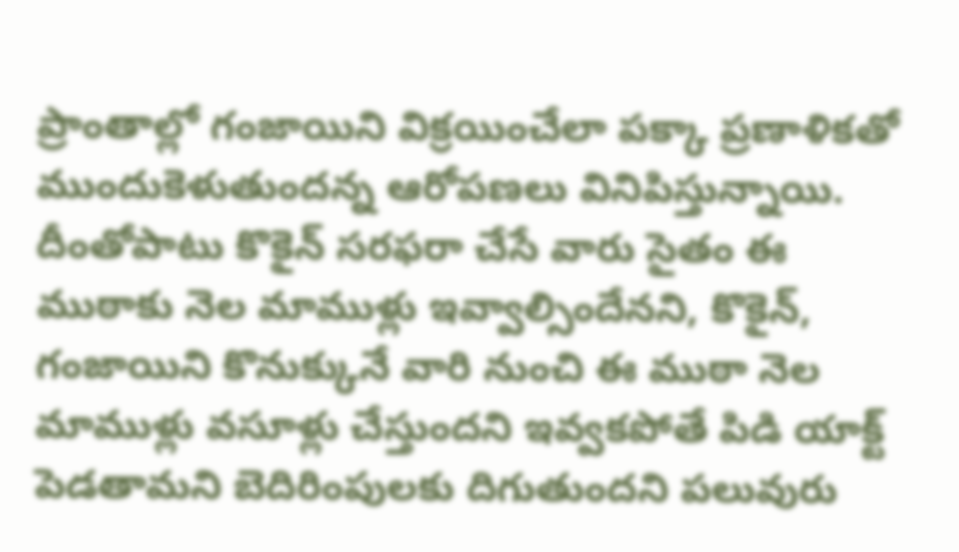ప్రాంతాల్లో గంజాయిని విక్రయించేలా పక్కా ప్రణాళికతో ముందుకెళుతుందన్న ఆరోపణలు వినిపిస్తున్నాయి. దీంతోపాటు కొకైన్ సరఫరా చేసే వారు సైతం ఈ ముఠాకు నెల మాముళ్లు ఇవ్వాల్సిందేనని, కొకైన్, గంజాయిని కొనుక్కునే వారి నుంచి ఈ ముఠా నెల మాముళ్లు వసూళ్లు చేస్తుందని ఇవ్వకపోతే పిడి యాక్ట్ పెడతామని బెదిరింపులకు దిగుతుందని పలువురు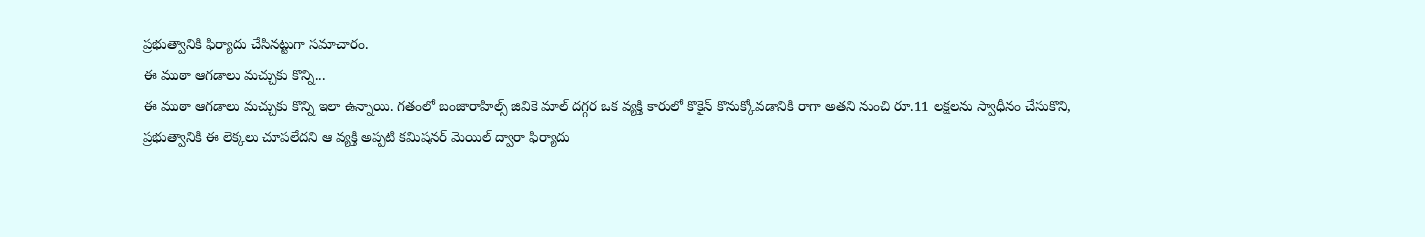ప్రభుత్వానికి ఫిర్యాదు చేసినట్టుగా సమాచారం.
ఈ ముఠా ఆగడాలు మచ్చుకు కొన్ని...
ఈ ముఠా ఆగడాలు మచ్చుకు కొన్ని ఇలా ఉన్నాయి. గతంలో బంజారాహిల్స్ జివికె మాల్ దగ్గర ఒక వ్యక్తి కారులో కొకైన్ కొనుక్కోవడానికి రాగా అతని నుంచి రూ.11 లక్షలను స్వాధీనం చేసుకొని, ప్రభుత్వానికి ఈ లెక్కలు చూపలేదని ఆ వ్యక్తి అప్పటి కమిషనర్ మెయిల్ ద్వారా ఫిర్యాదు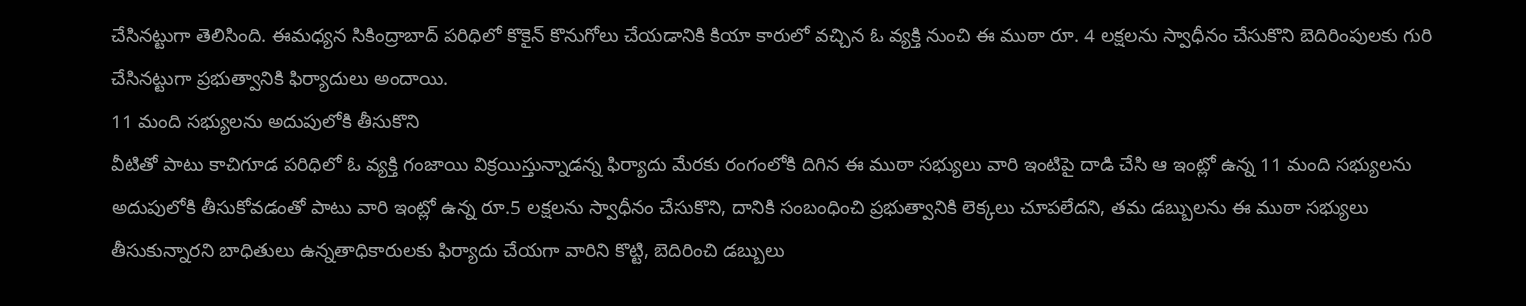చేసినట్టుగా తెలిసింది. ఈమధ్యన సికింద్రాబాద్ పరిధిలో కొకైన్ కొనుగోలు చేయడానికి కియా కారులో వచ్చిన ఓ వ్యక్తి నుంచి ఈ ముఠా రూ. 4 లక్షలను స్వాధీనం చేసుకొని బెదిరింపులకు గురి చేసినట్టుగా ప్రభుత్వానికి ఫిర్యాదులు అందాయి.
11 మంది సభ్యులను అదుపులోకి తీసుకొని
వీటితో పాటు కాచిగూడ పరిధిలో ఓ వ్యక్తి గంజాయి విక్రయిస్తున్నాడన్న ఫిర్యాదు మేరకు రంగంలోకి దిగిన ఈ ముఠా సభ్యులు వారి ఇంటిపై దాడి చేసి ఆ ఇంట్లో ఉన్న 11 మంది సభ్యులను అదుపులోకి తీసుకోవడంతో పాటు వారి ఇంట్లో ఉన్న రూ.5 లక్షలను స్వాధీనం చేసుకొని, దానికి సంబంధించి ప్రభుత్వానికి లెక్కలు చూపలేదని, తమ డబ్బులను ఈ ముఠా సభ్యులు తీసుకున్నారని బాధితులు ఉన్నతాధికారులకు ఫిర్యాదు చేయగా వారిని కొట్టి, బెదిరించి డబ్బులు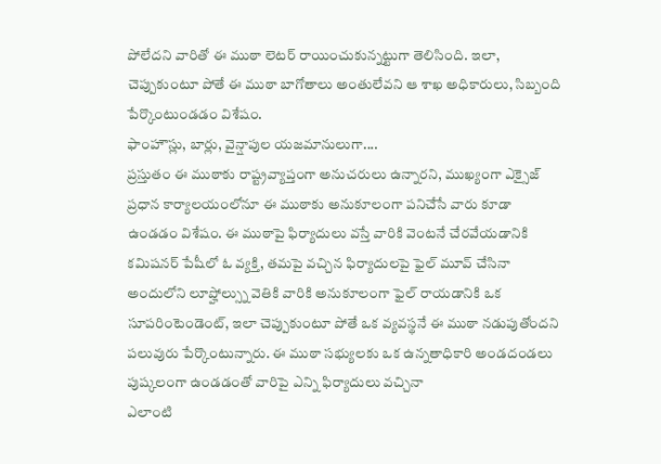పోలేదని వారితో ఈ ముఠా లెటర్ రాయించుకున్నట్టుగా తెలిసింది. ఇలా, చెప్పుకుంటూ పోతే ఈ ముఠా బాగోతాలు అంతులేవని ఆ శాఖ అధికారులు, సిబ్బంది పేర్కొంటుండడం విశేషం.
ఫాంహౌస్లు, బార్లు, వైన్షాపుల యజమానులుగా....
ప్రస్తుతం ఈ ముఠాకు రాష్ట్రవ్యాప్తంగా అనుచరులు ఉన్నారని, ముఖ్యంగా ఎక్సైజ్ ప్రధాన కార్యాలయంలోనూ ఈ ముఠాకు అనుకూలంగా పనిచేసే వారు కూడా ఉండడం విశేషం. ఈ ముఠాపై ఫిర్యాదులు వస్తే వారికి వెంటనే చేరవేయడానికి కమిషనర్ పేషీలో ఓ వ్యక్తి, తమపై వచ్చిన ఫిర్యాదులపై ఫైల్ మూవ్ చేసినా అందులోని లూప్హోల్స్ను వెతికి వారికి అనుకూలంగా ఫైల్ రాయడానికి ఒక సూపరింటెండెంట్, ఇలా చెప్పుకుంటూ పోతే ఒక వ్యవస్థనే ఈ ముఠా నడుపుతోందని పలువురు పేర్కొంటున్నారు. ఈ ముఠా సభ్యులకు ఒక ఉన్నతాధికారి అండదండలు పుష్కలంగా ఉండడంతో వారిపై ఎన్ని ఫిర్యాదులు వచ్చినా
ఎలాంటి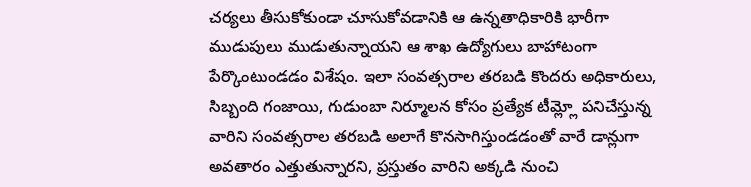చర్యలు తీసుకోకుండా చూసుకోవడానికి ఆ ఉన్నతాధికారికి భారీగా ముడుపులు ముడుతున్నాయని ఆ శాఖ ఉద్యోగులు బాహాటంగా పేర్కొంటుండడం విశేషం. ఇలా సంవత్సరాల తరబడి కొందరు అధికారులు, సిబ్బంది గంజాయి, గుడుంబా నిర్మూలన కోసం ప్రత్యేక టీమ్ల్లో పనిచేస్తున్న వారిని సంవత్సరాల తరబడి అలాగే కొనసాగిస్తుండడంతో వారే డాన్లుగా అవతారం ఎత్తుతున్నారని, ప్రస్తుతం వారిని అక్కడి నుంచి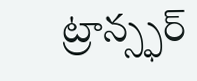ట్రాన్స్ఫర్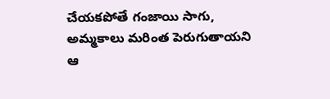చేయకపోతే గంజాయి సాగు, అమ్మకాలు మరింత పెరుగుతాయని ఆ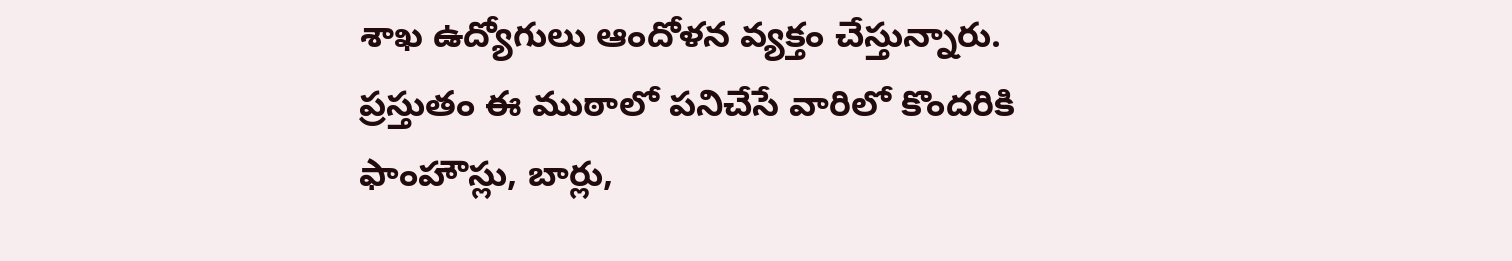శాఖ ఉద్యోగులు ఆందోళన వ్యక్తం చేస్తున్నారు. ప్రస్తుతం ఈ ముఠాలో పనిచేసే వారిలో కొందరికి ఫాంహౌస్లు, బార్లు,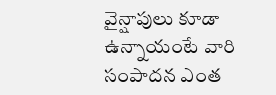వైన్షాపులు కూడా ఉన్నాయంటే వారి సంపాదన ఎంత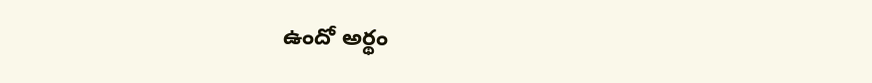ఉందో అర్థం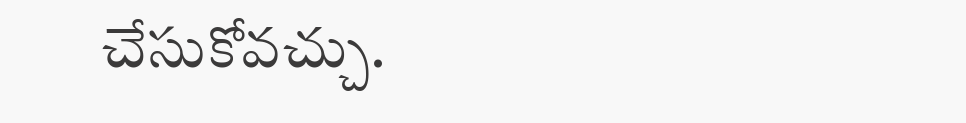చేసుకోవచ్చు.